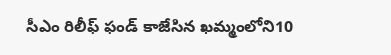సీఎం రిలీఫ్ ఫండ్ కాజేసిన ఖమ్మంలోని10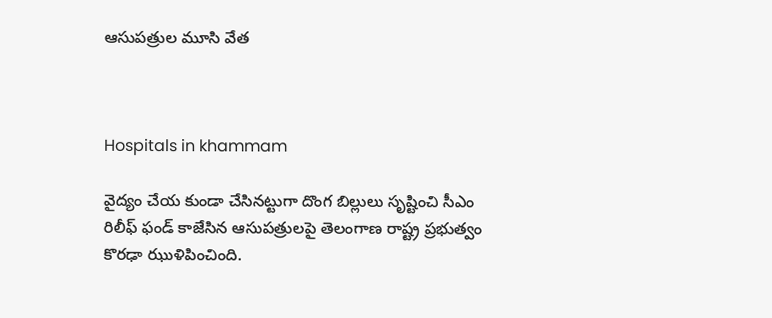ఆసుపత్రుల మూసి వేత



Hospitals in khammam

వైద్యం చేయ కుండా చేసినట్టుగా దొంగ బిల్లులు సృష్టించి సీఎం రిలీఫ్ ఫండ్ కాజేసిన ఆసుపత్రులపై తెలంగాణ రాష్ట్ర ప్రభుత్వం కొరఢా ఝుళిపించింది.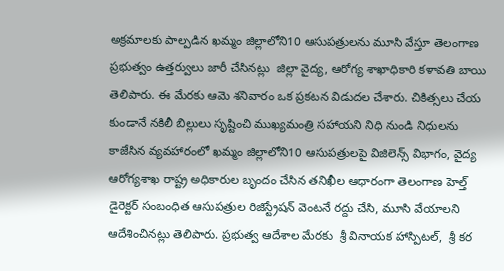అక్రమాలకు పాల్పడిన ఖమ్మం జిల్లాలోని10 ఆసుపత్రులను మూసి వేస్తూ తెలంగాణ ప్రభుత్వం ఉత్తర్వులు జారీ చేసినట్లు  జిల్లా వైద్య, ఆరోగ్య శాఖాధికారి కళావతి బాయి తెలిపారు. ఈ మేరకు ఆమె శనివారం ఒక ప్రకటన విడుదల చేశారు. చికిత్సలు చేయ కుండానే నకిలీ బిల్లులు సృష్టించి ముఖ్యమంత్రి సహాయని నిధి నుండి నిధులను కాజేసిన వ్యవహారంలో ఖమ్మం జిల్లాలోని10 ఆసుపత్రులపై విజిలెన్స్ విభాగం, వైద్య ఆరోగ్యశాఖ రాష్ట్ర అధికారుల బృందం చేసిన తనిఖీల ఆధారంగా తెలంగాణ హెల్త్  డైరెక్టర్ సంబంధిత ఆసుపత్రుల రిజిస్ట్రేషన్ వెంటనే రద్దు చేసి, మూసి వేయాలని ఆదేశించినట్లు తెలిపారు. ప్రభుత్వ ఆదేశాల మేరకు  శ్రీ వినాయక హాస్పిటల్,  శ్రీ కర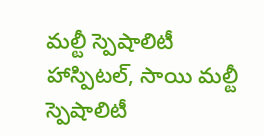మల్టీ స్పెషాలిటీ హాస్పిటల్, సాయి మల్టీ స్పెషాలిటీ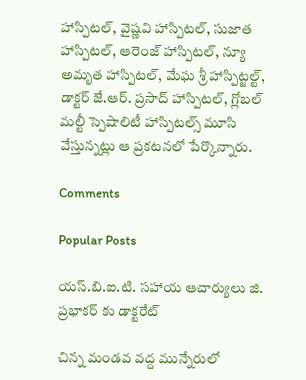హాస్పిటల్, వైష్ణవి హాస్పిటల్, సుజాత హాస్పిటల్, ఆరెంజ్ హాస్పిటల్, న్యూ అమృత హాస్పిటల్, మేఘ శ్రీ హాస్పిట్జల్ట్, డాక్టర్ జే.ఆర్. ప్రసాద్ హాస్పిటల్, గ్లోబల్ మల్టీ స్పెషాలిటీ హాస్పిటల్స్ మూసి వేస్తున్నట్లు ఆ ప్రకటనలో పేర్కొన్నారు.

Comments

Popular Posts

యస్.బి.ఐ.టి. సహాయ ఆచార్యులు జి. ప్రభాకర్ కు డాక్టరేట్

చిన్న మండవ వద్ద మున్నేరులో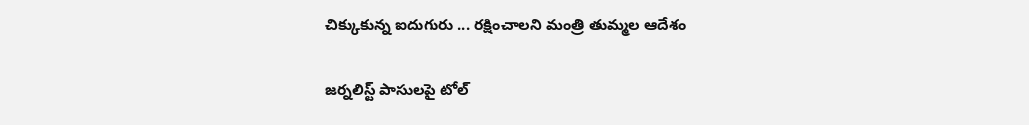చిక్కుకున్న ఐదుగురు ... రక్షించాలని మంత్రి తుమ్మల ఆదేశం

జర్నలిస్ట్ పాసులపై టోల్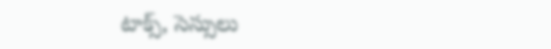టాక్స్, సెస్సులు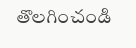తొలగించండి